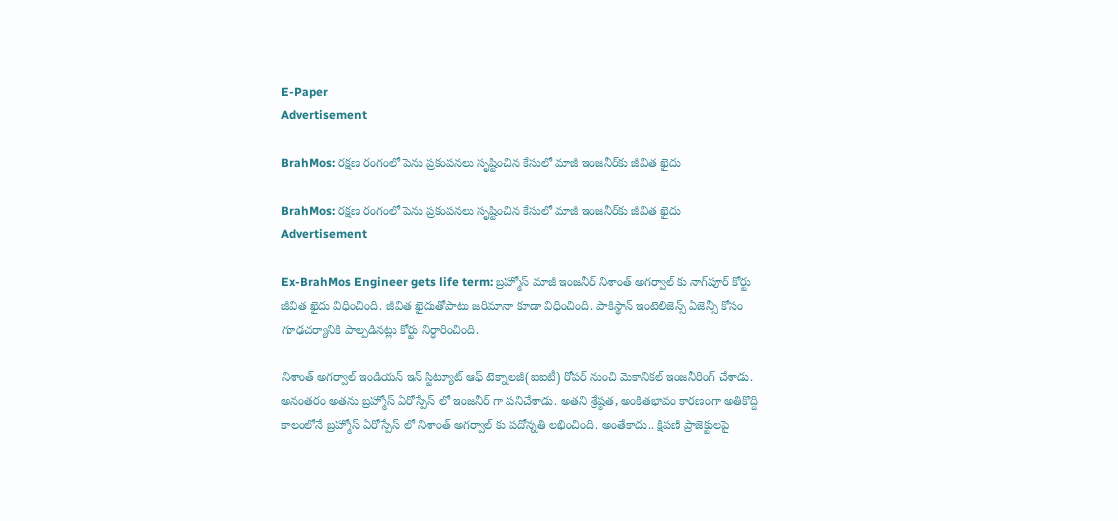E-Paper
Advertisement

BrahMos: రక్షణ రంగంలో పెను ప్రకంపనలు సృష్టించిన కేసులో మాజీ ఇంజనీర్‌కు జీవిత ఖైదు

BrahMos: రక్షణ రంగంలో పెను ప్రకంపనలు సృష్టించిన కేసులో మాజీ ఇంజనీర్‌కు జీవిత ఖైదు
Advertisement

Ex-BrahMos Engineer gets life term: బ్రహ్మోస్ మాజీ ఇంజనీర్ నిశాంత్ అగర్వాల్ కు నాగ్‌పూర్ కోర్టు జీవిత ఖైదు విధించింది. జీవిత ఖైదుతోపాటు జరిమానా కూడా విధించింది. పాకిస్థాన్ ఇంటెలిజెన్స్ ఏజెన్సీ కోసం గూఢచర్యానికి పాల్పడినట్లు కోర్టు నిర్ధారించింది.

నిశాంత్ అగర్వాల్ ఇండియన్ ఇన్ స్టిట్యూట్ ఆఫ్ టెక్నాలజీ(ఐఐటీ) రోపర్ నుంచి మెకానికల్ ఇంజనీరింగ్ చేశాడు. అనంతరం అతను బ్రహ్మోస్ ఏరోస్పేస్ లో ఇంజనీర్ గా పనిచేశాడు. అతని శ్రేష్ఠత, అంకితభావం కారణంగా అతికొద్ది కాలంలోనే బ్రహ్మోస్ ఏరోస్పేస్ లో నిశాంత్ అగర్వాల్ కు పదోన్నతి లభించింది. అంతేకాదు.. క్షిపణి ప్రాజెక్టులపై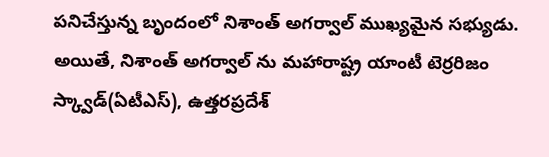పనిచేస్తున్న బృందంలో నిశాంత్ అగర్వాల్ ముఖ్యమైన సభ్యుడు. అయితే, నిశాంత్ అగర్వాల్ ను మహారాష్ట్ర యాంటీ టెర్రరిజం స్క్వాడ్(ఏటీఎస్), ఉత్తరప్రదేశ్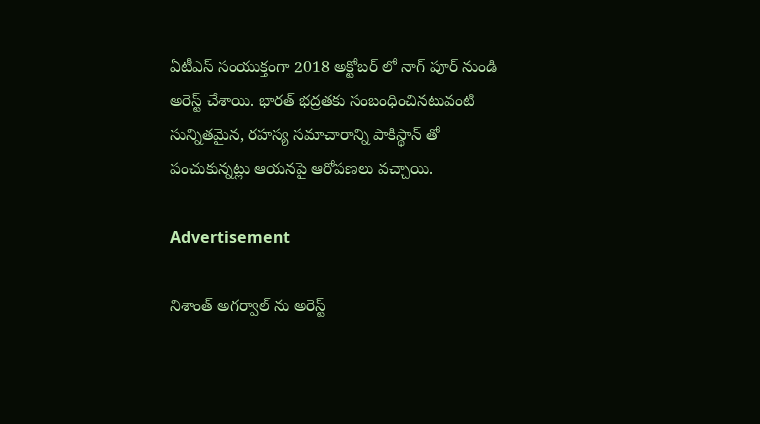ఏటీఎస్ సంయుక్తంగా 2018 అక్టోబర్ లో నాగ్ పూర్ నుండి అరెస్ట్ చేశాయి. భారత్ భద్రతకు సంబంధించినటువంటి సున్నితమైన, రహస్య సమాచారాన్ని పాకిస్థాన్ తో పంచుకున్నట్లు ఆయనపై ఆరోపణలు వచ్చాయి.

Advertisement

నిశాంత్ అగర్వాల్ ను అరెస్ట్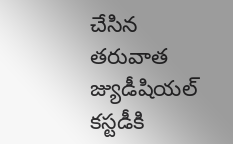చేసిన తరువాత జ్యుడీషియల్ కస్టడీకి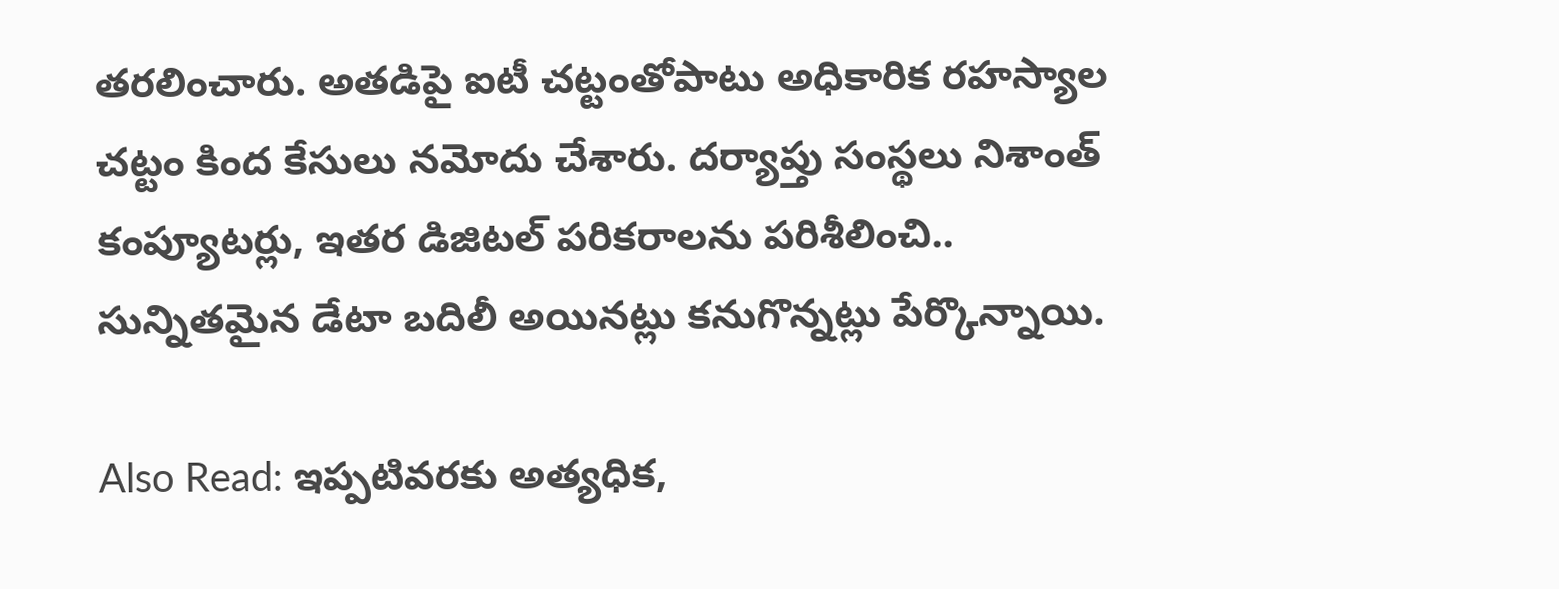తరలించారు. అతడిపై ఐటీ చట్టంతోపాటు అధికారిక రహస్యాల చట్టం కింద కేసులు నమోదు చేశారు. దర్యాప్తు సంస్థలు నిశాంత్ కంప్యూటర్లు, ఇతర డిజిటల్ పరికరాలను పరిశీలించి.. సున్నితమైన డేటా బదిలీ అయినట్లు కనుగొన్నట్లు పేర్కొన్నాయి.

Also Read: ఇప్పటివరకు అత్యధిక,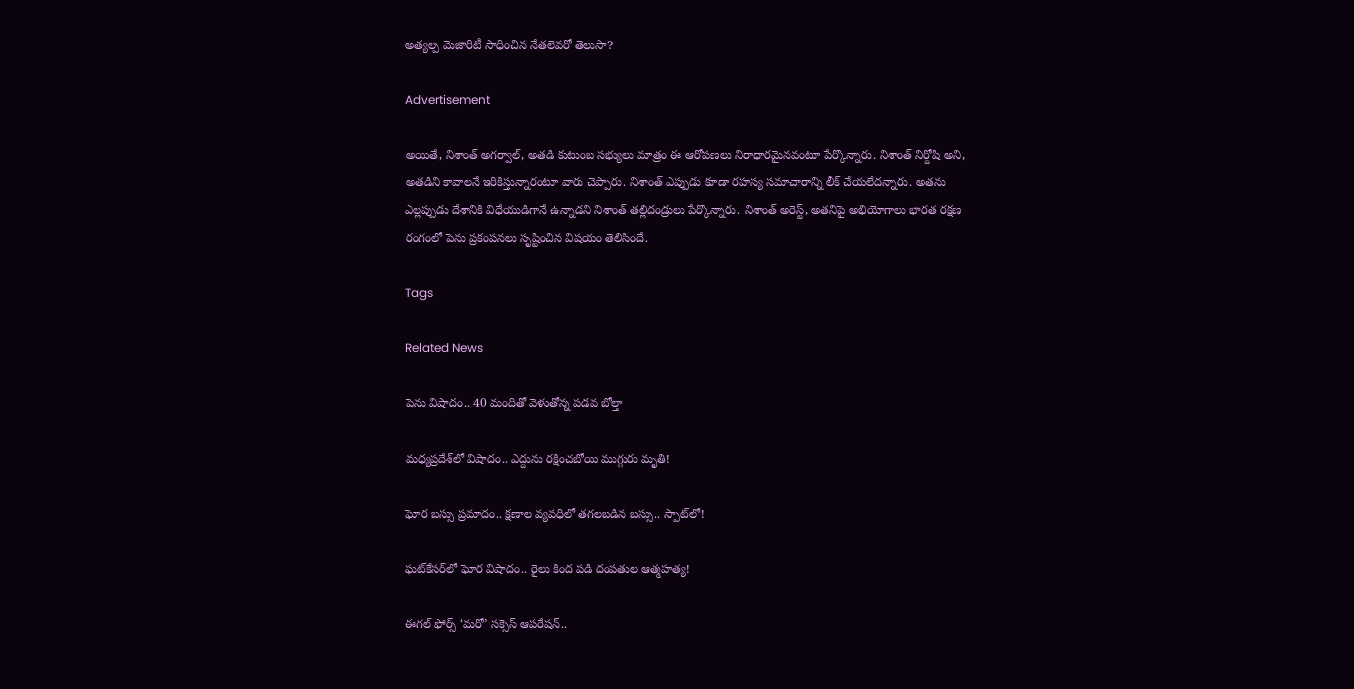అత్యల్ప మెజారిటీ సాధించిన నేతలెవరో తెలుసా?

Advertisement

అయితే, నిశాంత్ అగర్వాల్, అతడి కుటుంబ సభ్యులు మాత్రం ఈ ఆరోపణలు నిరాధారమైనవంటూ పేర్కొన్నారు. నిశాంత్ నిర్దోషి అని, అతడిని కావాలనే ఇరికిస్తున్నారంటూ వారు చెప్పారు. నిశాంత్ ఎప్పుడు కూడా రహస్య సమాచారాన్ని లీక్ చేయలేదన్నారు. అతను ఎల్లప్పుడు దేశానికి విధేయుడిగానే ఉన్నాడని నిశాంత్ తల్లిదండ్రులు పేర్కొన్నారు. నిశాంత్ అరెస్ట్, అతనిపై అభియోగాలు భారత రక్షణ రంగంలో పెను ప్రకంపనలు సృష్టించిన విషయం తెలిసిందే.

Tags

Related News

పెను విషాదం.. 40 మందితో వెళుతోన్న ప‌డ‌వ బోల్తా

మధ్యప్రదేశ్‌లో విషాదం.. ఎద్దును రక్షించబోయి ముగ్గురు మృతి!

ఘోర బస్సు ప్రమాదం.. క్షణాల వ్యవధిలో తగలబడిన బస్సు.. స్పాట్‌లో!

ఘట్‌కేసర్‌లో ఘోర విషాదం.. రైలు కింద పడి దంపతుల ఆత్మహత్య!

ఈగల్ ఫోర్స్ ‘మరో’ సక్సెస్ ఆపరేషన్..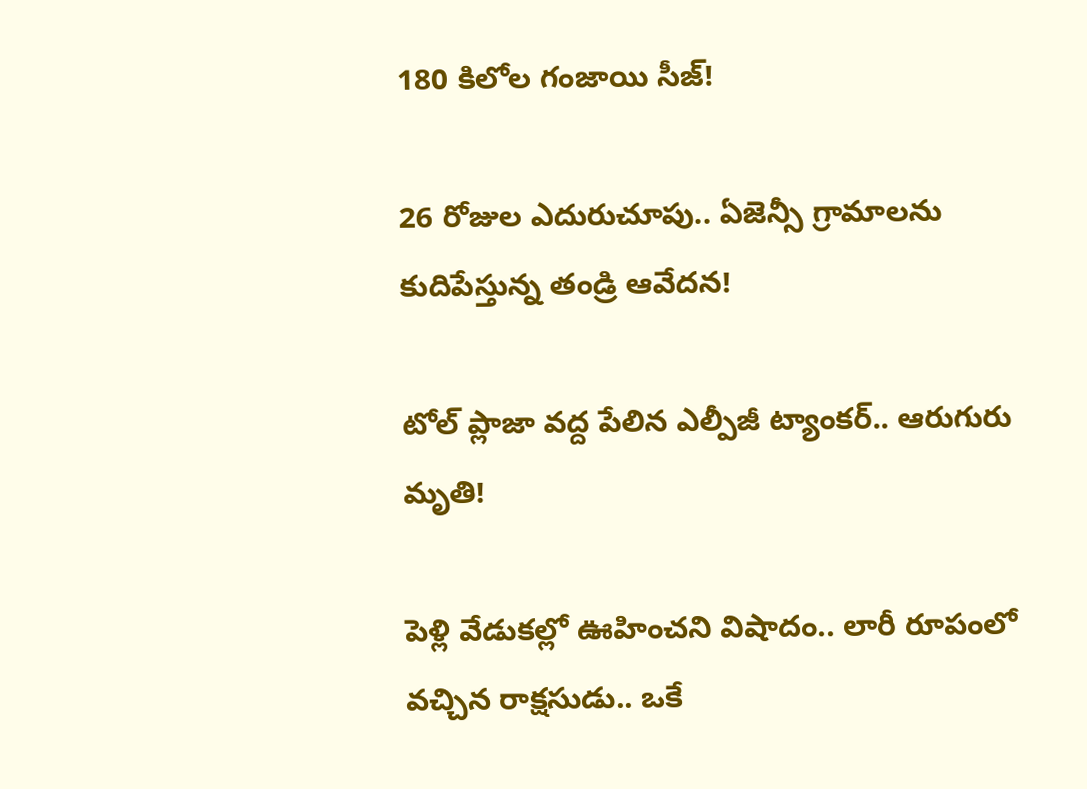180 కిలోల గంజాయి సీజ్!

26 రోజుల ఎదురుచూపు.. ఏజెన్సీ గ్రామాలను కుదిపేస్తున్న తండ్రి ఆవేదన!

టోల్ ప్లాజా వద్ద పేలిన ఎల్పీజీ ట్యాంకర్.. ఆరుగురు మృతి!

పెళ్లి వేడుకల్లో ఊహించని విషాదం.. లారీ రూపంలో వచ్చిన రాక్షసుడు.. ఒకే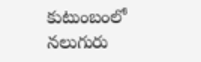కుటుంబంలో నలుగురు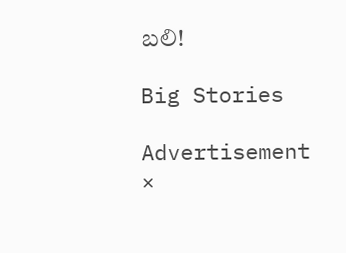బలి!

Big Stories

Advertisement
×